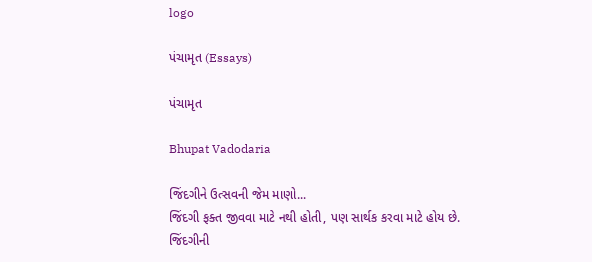logo

પંચામૃત (Essays)

પંચામૃત

Bhupat Vadodaria

જિંદગીને ઉત્સવની જેમ માણો...
જિંદગી ફક્ત જીવવા માટે નથી હોતી, પણ સાર્થક કરવા માટે હોય છે.
જિંદગીની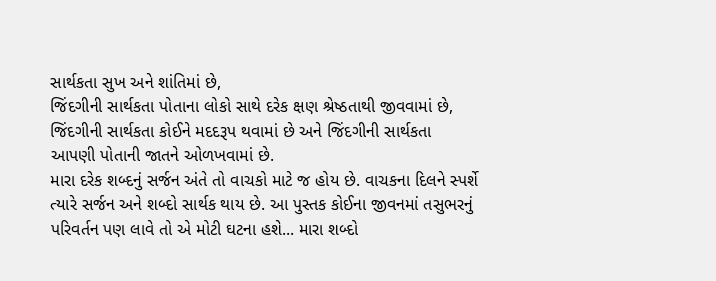સાર્થકતા સુખ અને શાંતિમાં છે,
જિંદગીની સાર્થકતા પોતાના લોકો સાથે દરેક ક્ષણ શ્રેષ્ઠતાથી જીવવામાં છે,
જિંદગીની સાર્થકતા કોઈને મદદરૂપ થવામાં છે અને જિંદગીની સાર્થકતા
આપણી પોતાની જાતને ઓળખવામાં છે.
મારા દરેક શબ્દનું સર્જન અંતે તો વાચકો માટે જ હોય છે. વાચકના દિલને સ્પર્શે ત્યારે સર્જન અને શબ્દો સાર્થક થાય છે. આ પુસ્તક કોઈના જીવનમાં તસુભરનું પરિવર્તન પણ લાવે તો એ મોટી ઘટના હશે... મારા શબ્દો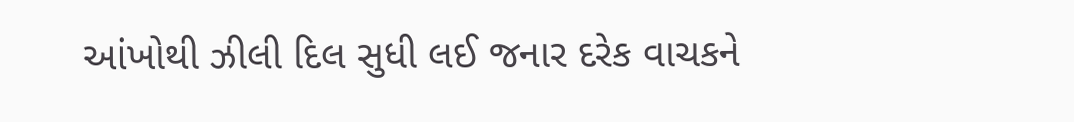આંખોથી ઝીલી દિલ સુધી લઈ જનાર દરેક વાચકને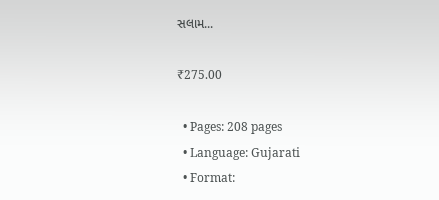સલામ...

₹275.00

  • Pages: 208 pages
  • Language: Gujarati
  • Format: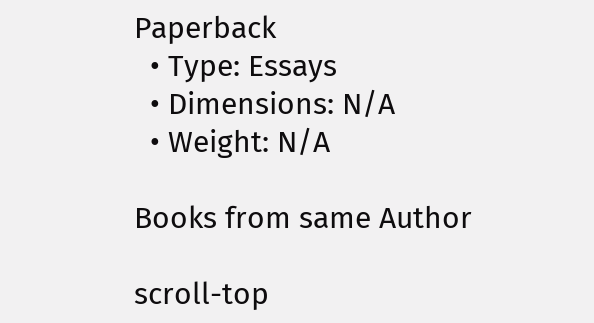Paperback
  • Type: Essays
  • Dimensions: N/A
  • Weight: N/A

Books from same Author

scroll-top